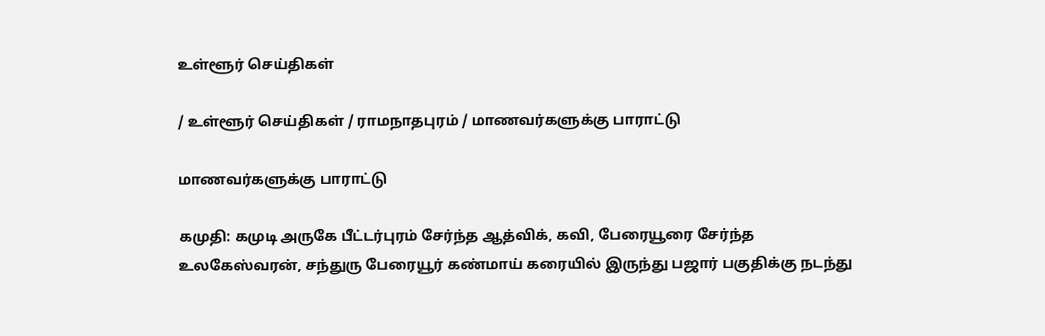உள்ளூர் செய்திகள்

/ உள்ளூர் செய்திகள் / ராமநாதபுரம் / மாணவர்களுக்கு பாராட்டு

மாணவர்களுக்கு பாராட்டு

கமுதி: கமுடி அருகே பீட்டர்புரம் சேர்ந்த ஆத்விக், கவி, பேரையூரை சேர்ந்த உலகேஸ்வரன், சந்துரு பேரையூர் கண்மாய் கரையில் இருந்து பஜார் பகுதிக்கு நடந்து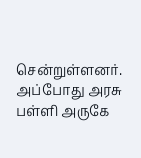சென்றுள்ளனர். அப்போது அரசு பள்ளி அருகே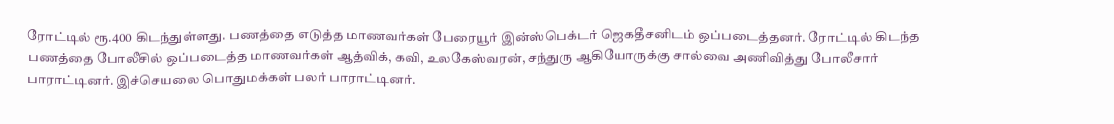ரோட்டில் ரூ.400 கிடந்துள்ளது. பணத்தை எடுத்த மாணவர்கள் பேரையூர் இன்ஸ்பெக்டர் ஜெகதீசனிடம் ஒப்படைத்தனர். ரோட்டில் கிடந்த பணத்தை போலீசில் ஒப்படைத்த மாணவர்கள் ஆத்விக், கவி, உலகேஸ்வரன், சந்துரு ஆகியோருக்கு சால்வை அணிவித்து போலீசார் பாராட்டினர். இச்செயலை பொதுமக்கள் பலர் பாராட்டினர்.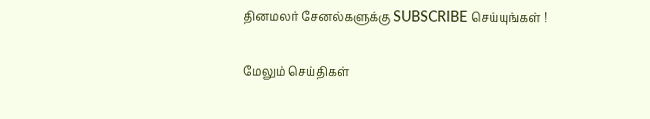தினமலர் சேனல்களுக்கு SUBSCRIBE செய்யுங்கள் !

மேலும் செய்திகள்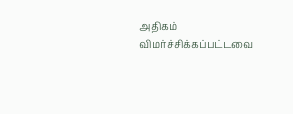அதிகம் விமர்ச்சிக்கப்பட்டவை